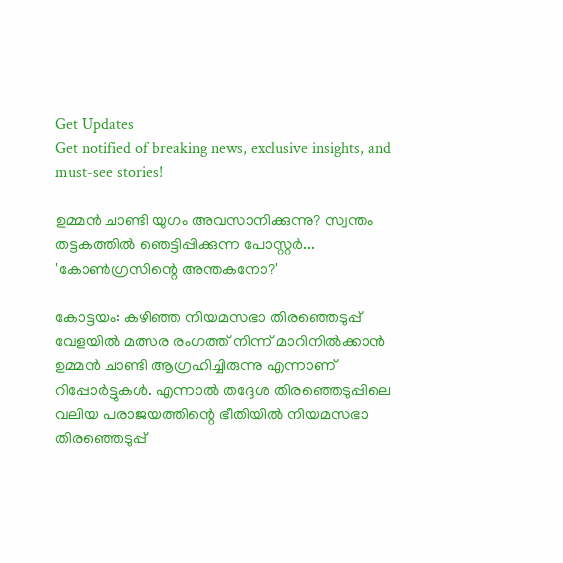Get Updates
Get notified of breaking news, exclusive insights, and must-see stories!

ഉമ്മൻ ചാണ്ടി യുഗം അവസാനിക്കുന്നു? സ്വന്തം തട്ടകത്തിൽ ഞെട്ടിപ്പിക്കുന്ന പോസ്റ്റർ... 'കോൺഗ്രസിന്റെ അന്തകനോ?'

കോട്ടയം: കഴിഞ്ഞ നിയമസഭാ തിരഞ്ഞെടുപ്പ് വേളയില്‍ മത്സര രംഗത്ത് നിന്ന് മാറിനില്‍ക്കാന്‍ ഉമ്മന്‍ ചാണ്ടി ആഗ്രഹിച്ചിരുന്നു എന്നാണ് റിപ്പോര്‍ട്ടുകള്‍. എന്നാല്‍ തദ്ദേശ തിരഞ്ഞെടുപ്പിലെ വലിയ പരാജയത്തിന്റെ ഭീതിയില്‍ നിയമസഭാ തിരഞ്ഞെടുപ്പ്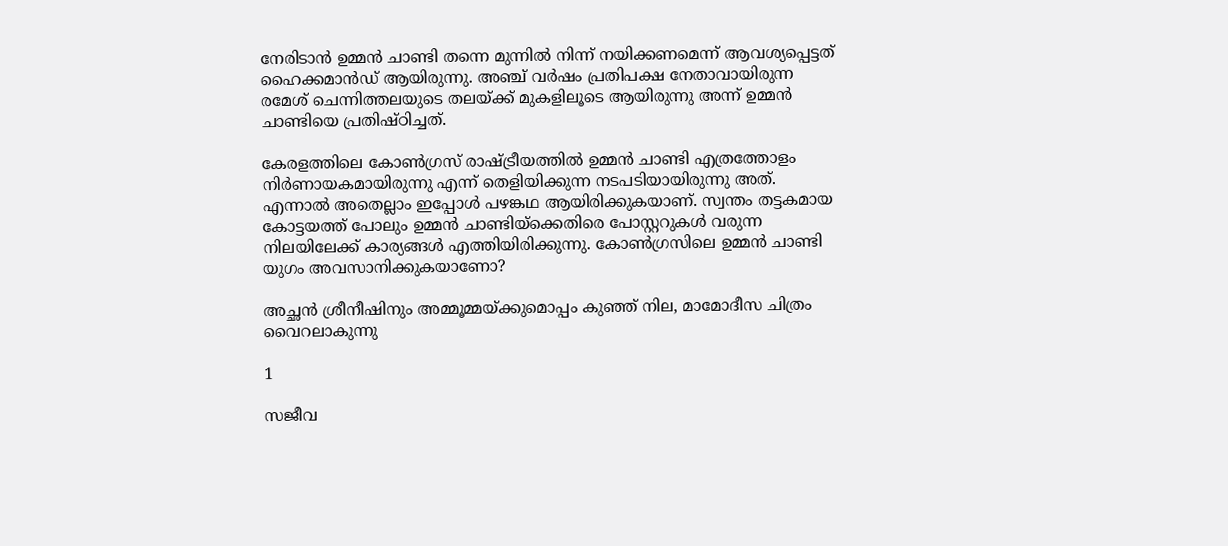നേരിടാന്‍ ഉമ്മന്‍ ചാണ്ടി തന്നെ മുന്നില്‍ നിന്ന് നയിക്കണമെന്ന് ആവശ്യപ്പെട്ടത് ഹൈക്കമാന്‍ഡ് ആയിരുന്നു. അഞ്ച് വര്‍ഷം പ്രതിപക്ഷ നേതാവായിരുന്ന രമേശ് ചെന്നിത്തലയുടെ തലയ്ക്ക് മുകളിലൂടെ ആയിരുന്നു അന്ന് ഉമ്മന്‍ ചാണ്ടിയെ പ്രതിഷ്ഠിച്ചത്.

കേരളത്തിലെ കോണ്‍ഗ്രസ് രാഷ്ട്രീയത്തില്‍ ഉമ്മന്‍ ചാണ്ടി എത്രത്തോളം നിര്‍ണായകമായിരുന്നു എന്ന് തെളിയിക്കുന്ന നടപടിയായിരുന്നു അത്. എന്നാല്‍ അതെല്ലാം ഇപ്പോള്‍ പഴങ്കഥ ആയിരിക്കുകയാണ്. സ്വന്തം തട്ടകമായ കോട്ടയത്ത് പോലും ഉമ്മന്‍ ചാണ്ടിയ്‌ക്കെതിരെ പോസ്റ്ററുകള്‍ വരുന്ന നിലയിലേക്ക് കാര്യങ്ങള്‍ എത്തിയിരിക്കുന്നു. കോണ്‍ഗ്രസിലെ ഉമ്മന്‍ ചാണ്ടി യുഗം അവസാനിക്കുകയാണോ?

അച്ഛൻ ശ്രീനീഷിനും അമ്മൂമ്മയ്ക്കുമൊപ്പം കുഞ്ഞ് നില, മാമോദീസ ചിത്രം വൈറലാകുന്നു

1

സജീവ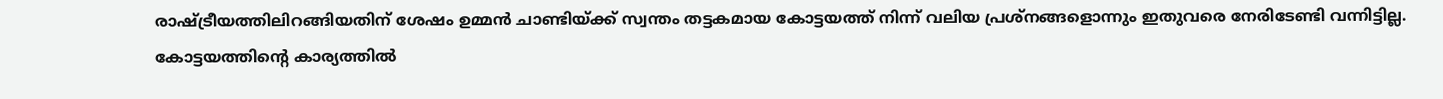രാഷ്ട്രീയത്തിലിറങ്ങിയതിന് ശേഷം ഉമ്മന്‍ ചാണ്ടിയ്ക്ക് സ്വന്തം തട്ടകമായ കോട്ടയത്ത് നിന്ന് വലിയ പ്രശ്‌നങ്ങളൊന്നും ഇതുവരെ നേരിടേണ്ടി വന്നിട്ടില്ല. കോട്ടയത്തിന്റെ കാര്യത്തില്‍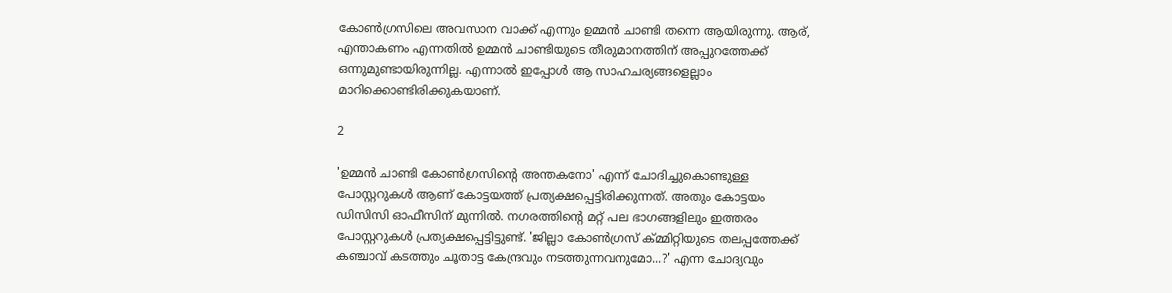കോണ്‍ഗ്രസിലെ അവസാന വാക്ക് എന്നും ഉമ്മന്‍ ചാണ്ടി തന്നെ ആയിരുന്നു. ആര്, എന്താകണം എന്നതില്‍ ഉമ്മന്‍ ചാണ്ടിയുടെ തീരുമാനത്തിന് അപ്പുറത്തേക്ക് ഒന്നുമുണ്ടായിരുന്നില്ല. എന്നാല്‍ ഇപ്പോള്‍ ആ സാഹചര്യങ്ങളെല്ലാം മാറിക്കൊണ്ടിരിക്കുകയാണ്.

2

'ഉമ്മന്‍ ചാണ്ടി കോണ്‍ഗ്രസിന്റെ അന്തകനോ' എന്ന് ചോദിച്ചുകൊണ്ടുള്ള പോസ്റ്ററുകള്‍ ആണ് കോട്ടയത്ത് പ്രത്യക്ഷപ്പെട്ടിരിക്കുന്നത്. അതും കോട്ടയം ഡിസിസി ഓഫീസിന് മുന്നില്‍. നഗരത്തിന്റെ മറ്റ് പല ഭാഗങ്ങളിലും ഇത്തരം പോസ്റ്ററുകള്‍ പ്രത്യക്ഷപ്പെട്ടിട്ടുണ്ട്. 'ജില്ലാ കോണ്‍ഗ്രസ് ക്മ്മിറ്റിയുടെ തലപ്പത്തേക്ക് കഞ്ചാവ് കടത്തും ചൂതാട്ട കേന്ദ്രവും നടത്തുന്നവനുമോ...?' എന്ന ചോദ്യവും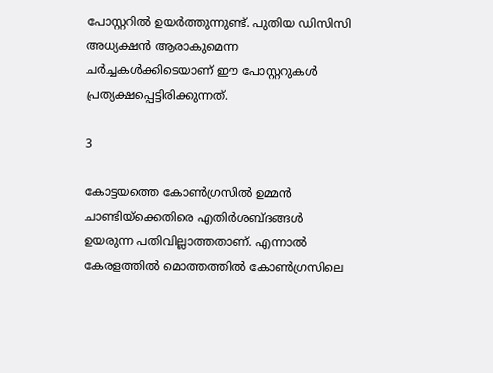പോസ്റ്ററില്‍ ഉയര്‍ത്തുന്നുണ്ട്. പുതിയ ഡിസിസി അധ്യക്ഷന്‍ ആരാകുമെന്ന ചര്‍ച്ചകള്‍ക്കിടെയാണ് ഈ പോസ്റ്ററുകള്‍ പ്രത്യക്ഷപ്പെട്ടിരിക്കുന്നത്.

3

കോട്ടയത്തെ കോണ്‍ഗ്രസില്‍ ഉമ്മന്‍ ചാണ്ടിയ്‌ക്കെതിരെ എതിര്‍ശബ്ദങ്ങള്‍ ഉയരുന്ന പതിവില്ലാത്തതാണ്. എന്നാല്‍ കേരളത്തില്‍ മൊത്തത്തില്‍ കോണ്‍ഗ്രസിലെ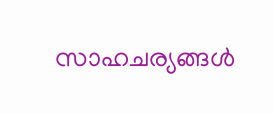സാഹചര്യങ്ങള്‍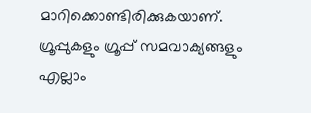മാറിക്കൊണ്ടിരിക്കുകയാണ്. ഗ്രൂപ്പുകളും ഗ്രൂപ്പ് സമവാക്യങ്ങളും എല്ലാം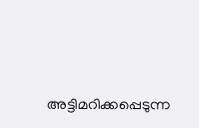അട്ടിമറിക്കപ്പെടുന്ന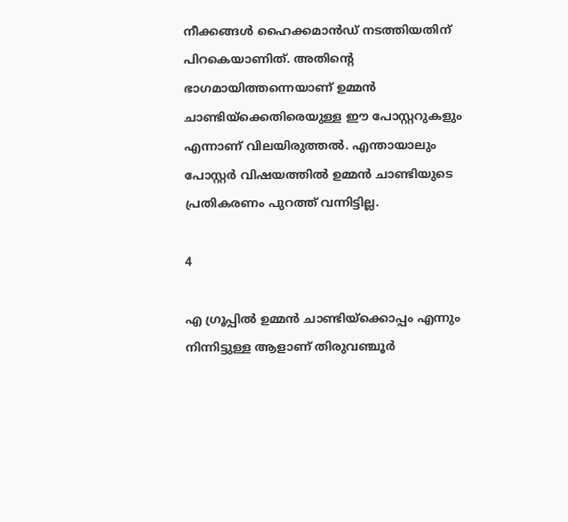നീക്കങ്ങള്‍ ഹൈക്കമാന്‍ഡ് നടത്തിയതിന് പിറകെയാണിത്. അതിന്റെ ഭാഗമായിത്തന്നെയാണ് ഉമ്മന്‍ ചാണ്ടിയ്‌ക്കെതിരെയുള്ള ഈ പോസ്റ്ററുകളും എന്നാണ് വിലയിരുത്തല്‍. എന്തായാലും പോസ്റ്റര്‍ വിഷയത്തില്‍ ഉമ്മന്‍ ചാണ്ടിയുടെ പ്രതികരണം പുറത്ത് വന്നിട്ടില്ല.

4

എ ഗ്രൂപ്പിൽ ഉമ്മൻ ചാണ്ടിയ്ക്കൊപ്പം എന്നും നിന്നിട്ടുള്ള ആളാണ് തിരുവഞ്ചൂർ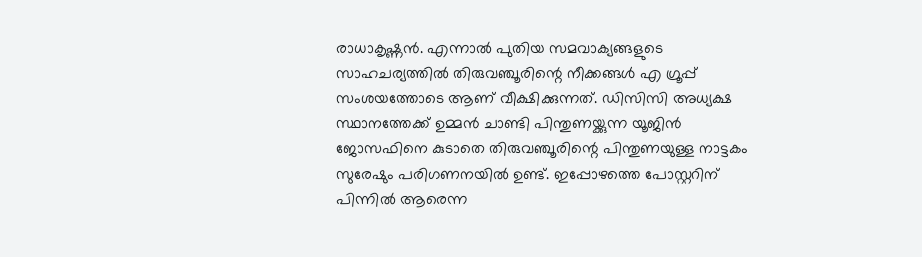രാധാകൃഷ്ണൻ. എന്നാൽ പുതിയ സമവാക്യങ്ങളുടെ സാഹചര്യത്തിൽ തിരുവഞ്ചൂരിന്റെ നീക്കങ്ങൾ എ ഗ്രൂപ്പ് സംശയത്തോടെ ആണ് വീക്ഷിക്കുന്നത്. ഡിസിസി അധ്യക്ഷ സ്ഥാനത്തേക്ക് ഉമ്മൻ ചാണ്ടി പിന്തുണയ്ക്കുന്ന യൂജിൻ ജോസഫിനെ കുടാതെ തിരുവഞ്ചൂരിന്റെ പിന്തുണയുള്ള നാട്ടകം സുരേഷും പരിഗണനയിൽ ഉണ്ട്. ഇപ്പോഴത്തെ പോസ്റ്ററിന് പിന്നിൽ ആരെന്ന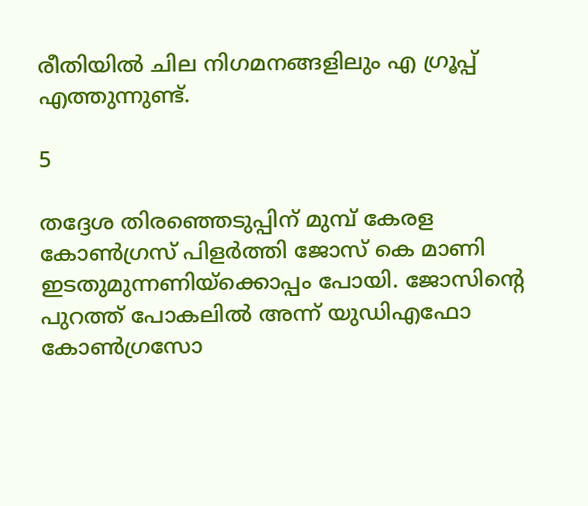രീതിയിൽ ചില നിഗമനങ്ങളിലും എ ഗ്രൂപ്പ് എത്തുന്നുണ്ട്.

5

തദ്ദേശ തിരഞ്ഞെടുപ്പിന് മുമ്പ് കേരള കോണ്‍ഗ്രസ് പിളര്‍ത്തി ജോസ് കെ മാണി ഇടതുമുന്നണിയ്‌ക്കൊപ്പം പോയി. ജോസിന്റെ പുറത്ത് പോകലില്‍ അന്ന് യുഡിഎഫോ കോണ്‍ഗ്രസോ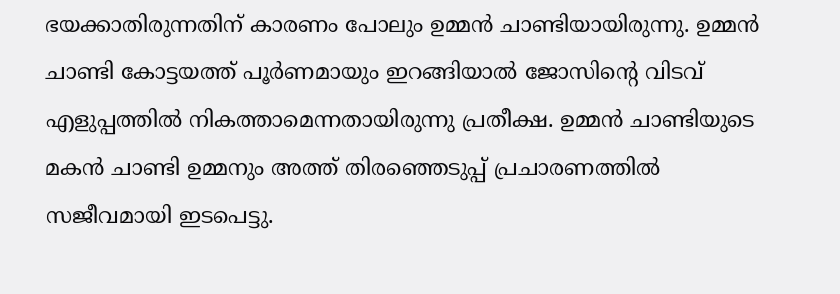ഭയക്കാതിരുന്നതിന് കാരണം പോലും ഉമ്മന്‍ ചാണ്ടിയായിരുന്നു. ഉമ്മന്‍ ചാണ്ടി കോട്ടയത്ത് പൂര്‍ണമായും ഇറങ്ങിയാല്‍ ജോസിന്റെ വിടവ് എളുപ്പത്തില്‍ നികത്താമെന്നതായിരുന്നു പ്രതീക്ഷ. ഉമ്മന്‍ ചാണ്ടിയുടെ മകന്‍ ചാണ്ടി ഉമ്മനും അത്ത് തിരഞ്ഞെടുപ്പ് പ്രചാരണത്തില്‍ സജീവമായി ഇടപെട്ടു.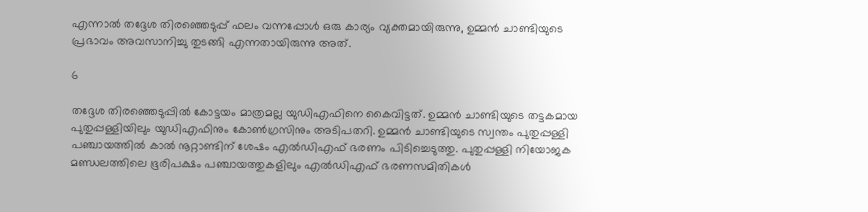എന്നാല്‍ തദ്ദേശ തിരഞ്ഞെടുപ്പ് ഫലം വന്നപ്പോള്‍ ഒരു കാര്യം വ്യക്തമായിരുന്നു, ഉമ്മന്‍ ചാണ്ടിയുടെ പ്രഭാവം അവസാനിച്ചു തുടങ്ങി എന്നതായിരുന്നു അത്.

6

തദ്ദേശ തിരഞ്ഞെടുപ്പില്‍ കോട്ടയം മാത്രമല്ല യുഡിഎഫിനെ കൈവിട്ടത്. ഉമ്മന്‍ ചാണ്ടിയുടെ തട്ടകമായ പുതുപ്പള്ളിയിലും യുഡിഎഫിനും കോണ്‍ഗ്രസിനും അടിപതറി. ഉമ്മന്‍ ചാണ്ടിയുടെ സ്വന്തം പുതുപ്പള്ളി പഞ്ചായത്തില്‍ കാല്‍ നൂറ്റാണ്ടിന് ശേഷം എല്‍ഡിഎഫ് ഭരണം പിടിച്ചെടുത്തു. പുതുപ്പള്ളി നിയോജക മണ്ഡലത്തിലെ ഭൂരിപക്ഷം പഞ്ചായത്തുകളിലും എല്‍ഡിഎഫ് ഭരണസമിതികള്‍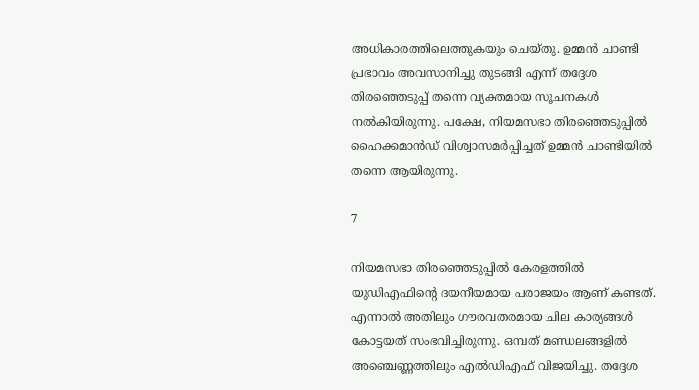അധികാരത്തിലെത്തുകയും ചെയ്തു. ഉമ്മന്‍ ചാണ്ടി പ്രഭാവം അവസാനിച്ചു തുടങ്ങി എന്ന് തദ്ദേശ തിരഞ്ഞെടുപ്പ് തന്നെ വ്യക്തമായ സൂചനകള്‍ നല്‍കിയിരുന്നു. പക്ഷേ, നിയമസഭാ തിരഞ്ഞെടുപ്പില്‍ ഹൈക്കമാന്‍ഡ് വിശ്വാസമര്‍പ്പിച്ചത് ഉമ്മന്‍ ചാണ്ടിയില്‍ തന്നെ ആയിരുന്നു.

7

നിയമസഭാ തിരഞ്ഞെടുപ്പില്‍ കേരളത്തില്‍ യുഡിഎഫിന്റെ ദയനീയമായ പരാജയം ആണ് കണ്ടത്. എന്നാല്‍ അതിലും ഗൗരവതരമായ ചില കാര്യങ്ങള്‍ കോട്ടയത് സംഭവിച്ചിരുന്നു. ഒമ്പത് മണ്ഡലങ്ങളില്‍ അഞ്ചെണ്ണത്തിലും എല്‍ഡിഎഫ് വിജയിച്ചു. തദ്ദേശ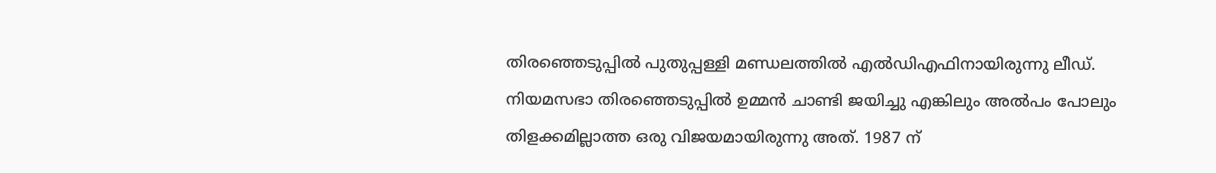തിരഞ്ഞെടുപ്പില്‍ പുതുപ്പള്ളി മണ്ഡലത്തില്‍ എല്‍ഡിഎഫിനായിരുന്നു ലീഡ്. നിയമസഭാ തിരഞ്ഞെടുപ്പില്‍ ഉമ്മന്‍ ചാണ്ടി ജയിച്ചു എങ്കിലും അല്‍പം പോലും തിളക്കമില്ലാത്ത ഒരു വിജയമായിരുന്നു അത്. 1987 ന്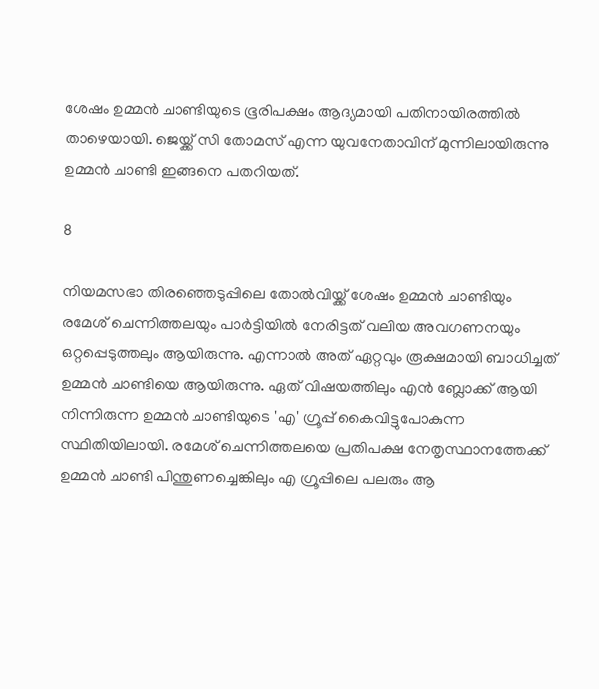ശേഷം ഉമ്മന്‍ ചാണ്ടിയുടെ ഭൂരിപക്ഷം ആദ്യമായി പതിനായിരത്തില്‍ താഴെയായി. ജെയ്ക്ക് സി തോമസ് എന്ന യുവനേതാവിന് മുന്നിലായിരുന്നു ഉമ്മന്‍ ചാണ്ടി ഇങ്ങനെ പതറിയത്.

8

നിയമസഭാ തിരഞ്ഞെടുപ്പിലെ തോല്‍വിയ്ക്ക് ശേഷം ഉമ്മന്‍ ചാണ്ടിയും രമേശ് ചെന്നിത്തലയും പാര്‍ട്ടിയില്‍ നേരിട്ടത് വലിയ അവഗണനയും ഒറ്റപ്പെടുത്തലും ആയിരുന്നു. എന്നാല്‍ അത് ഏറ്റവും രൂക്ഷമായി ബാധിച്ചത് ഉമ്മന്‍ ചാണ്ടിയെ ആയിരുന്നു. ഏത് വിഷയത്തിലും എന്‍ ബ്ലോക്ക് ആയി നിന്നിരുന്ന ഉമ്മന്‍ ചാണ്ടിയുടെ 'എ' ഗ്രൂപ്പ് കൈവിട്ടുപോകുന്ന സ്ഥിതിയിലായി. രമേശ് ചെന്നിത്തലയെ പ്രതിപക്ഷ നേതൃസ്ഥാനത്തേക്ക് ഉമ്മന്‍ ചാണ്ടി പിന്തുണച്ചെങ്കിലും എ ഗ്രൂപ്പിലെ പലരും ആ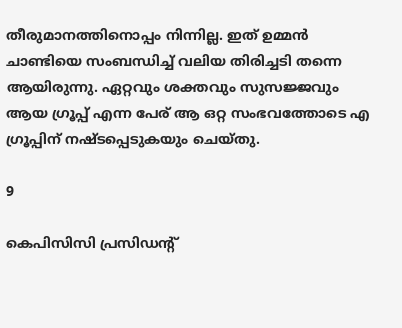തീരുമാനത്തിനൊപ്പം നിന്നില്ല. ഇത് ഉമ്മന്‍ ചാണ്ടിയെ സംബന്ധിച്ച് വലിയ തിരിച്ചടി തന്നെ ആയിരുന്നു. ഏറ്റവും ശക്തവും സുസജ്ജവും ആയ ഗ്രൂപ്പ് എന്ന പേര് ആ ഒറ്റ സംഭവത്തോടെ എ ഗ്രൂപ്പിന് നഷ്ടപ്പെടുകയും ചെയ്തു.

9

കെപിസിസി പ്രസിഡന്റ്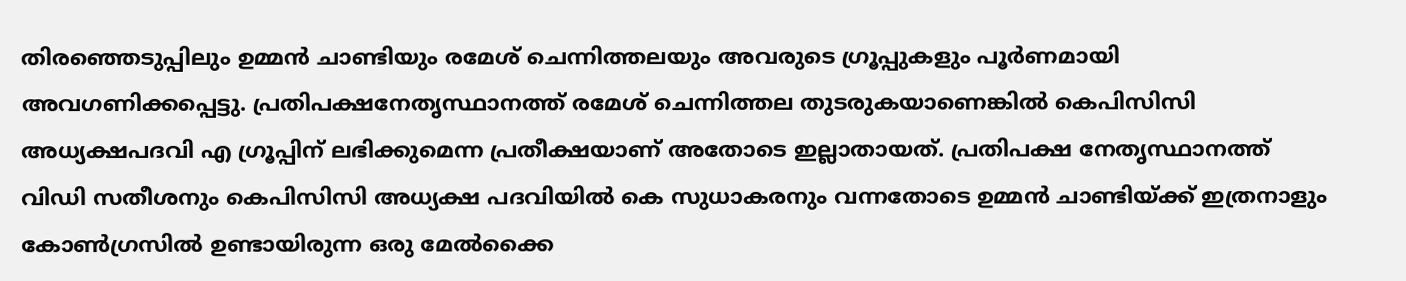തിരഞ്ഞെടുപ്പിലും ഉമ്മന്‍ ചാണ്ടിയും രമേശ് ചെന്നിത്തലയും അവരുടെ ഗ്രൂപ്പുകളും പൂര്‍ണമായി അവഗണിക്കപ്പെട്ടു. പ്രതിപക്ഷനേതൃസ്ഥാനത്ത് രമേശ് ചെന്നിത്തല തുടരുകയാണെങ്കില്‍ കെപിസിസി അധ്യക്ഷപദവി എ ഗ്രൂപ്പിന് ലഭിക്കുമെന്ന പ്രതീക്ഷയാണ് അതോടെ ഇല്ലാതായത്. പ്രതിപക്ഷ നേതൃസ്ഥാനത്ത് വിഡി സതീശനും കെപിസിസി അധ്യക്ഷ പദവിയില്‍ കെ സുധാകരനും വന്നതോടെ ഉമ്മന്‍ ചാണ്ടിയ്ക്ക് ഇത്രനാളും കോണ്‍ഗ്രസില്‍ ഉണ്ടായിരുന്ന ഒരു മേല്‍ക്കൈ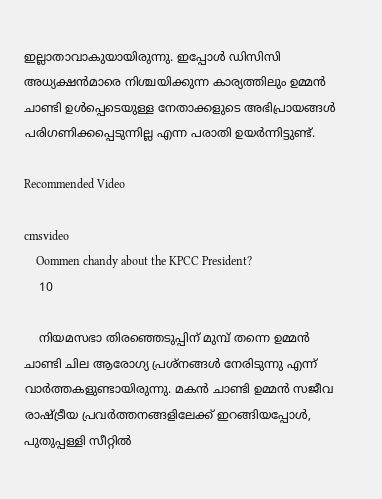ഇല്ലാതാവാകുയായിരുന്നു. ഇപ്പോള്‍ ഡിസിസി അധ്യക്ഷന്‍മാരെ നിശ്ചയിക്കുന്ന കാര്യത്തിലും ഉമ്മന്‍ ചാണ്ടി ഉള്‍പ്പെടെയുള്ള നേതാക്കളുടെ അഭിപ്രായങ്ങള്‍ പരിഗണിക്കപ്പെടുന്നില്ല എന്ന പരാതി ഉയര്‍ന്നിട്ടുണ്ട്.

Recommended Video

cmsvideo
    Oommen chandy about the KPCC President?
    10

    നിയമസഭാ തിരഞ്ഞെടുപ്പിന് മുമ്പ് തന്നെ ഉമ്മന്‍ ചാണ്ടി ചില ആരോഗ്യ പ്രശ്‌നങ്ങള്‍ നേരിടുന്നു എന്ന് വാര്‍ത്തകളുണ്ടായിരുന്നു. മകന്‍ ചാണ്ടി ഉമ്മന്‍ സജീവ രാഷ്ട്രീയ പ്രവര്‍ത്തനങ്ങളിലേക്ക് ഇറങ്ങിയപ്പോള്‍, പുതുപ്പള്ളി സീറ്റില്‍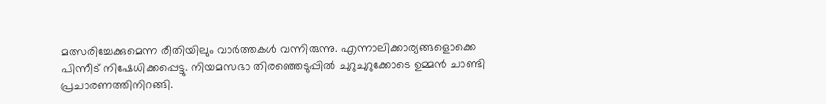മത്സരിച്ചേക്കുമെന്ന രീതിയിലും വാര്‍ത്തകള്‍ വന്നിരുന്നു. എന്നാലിക്കാര്യങ്ങളൊക്കെ പിന്നീട് നിഷേധിക്കപ്പെട്ടു. നിയമസഭാ തിരഞ്ഞെടുപ്പില്‍ ചുറുചുറുക്കോടെ ഉമ്മന്‍ ചാണ്ടി പ്രചാരണത്തിനിറങ്ങി.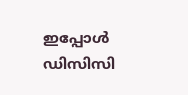ഇപ്പോള്‍ ഡിസിസി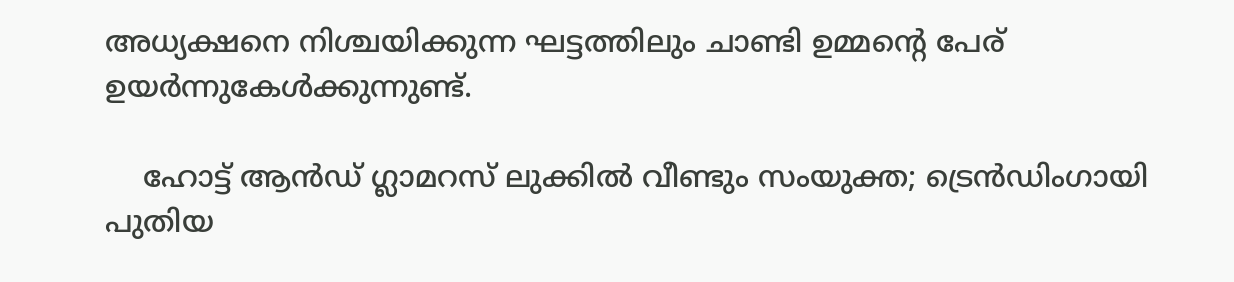അധ്യക്ഷനെ നിശ്ചയിക്കുന്ന ഘട്ടത്തിലും ചാണ്ടി ഉമ്മന്റെ പേര് ഉയര്‍ന്നുകേള്‍ക്കുന്നുണ്ട്.

    ഹോട്ട് ആന്‍ഡ് ഗ്ലാമറസ് ലുക്കില്‍ വീണ്ടും സംയുക്ത; ട്രെന്‍ഡിംഗായി പുതിയ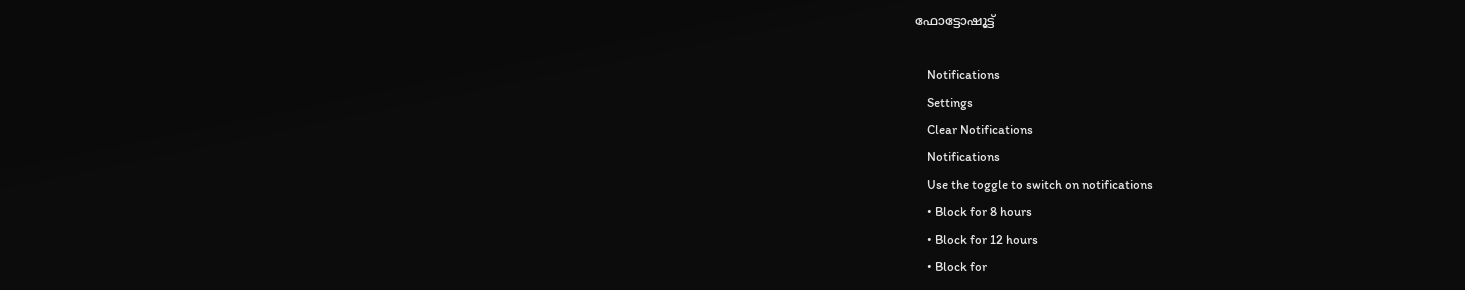ഫോട്ടോഷൂട്ട്

    Notifications
    Settings
    Clear Notifications
    Notifications
    Use the toggle to switch on notifications
    • Block for 8 hours
    • Block for 12 hours
    • Block for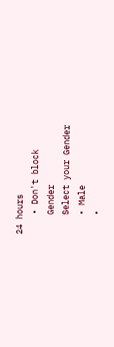24 hours
    • Don't block
    Gender
    Select your Gender
    • Male
    •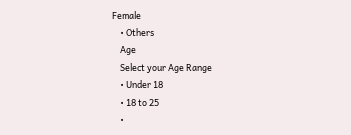Female
    • Others
    Age
    Select your Age Range
    • Under 18
    • 18 to 25
    •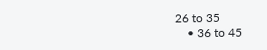26 to 35
    • 36 to 45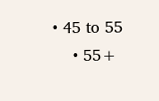• 45 to 55
    • 55+